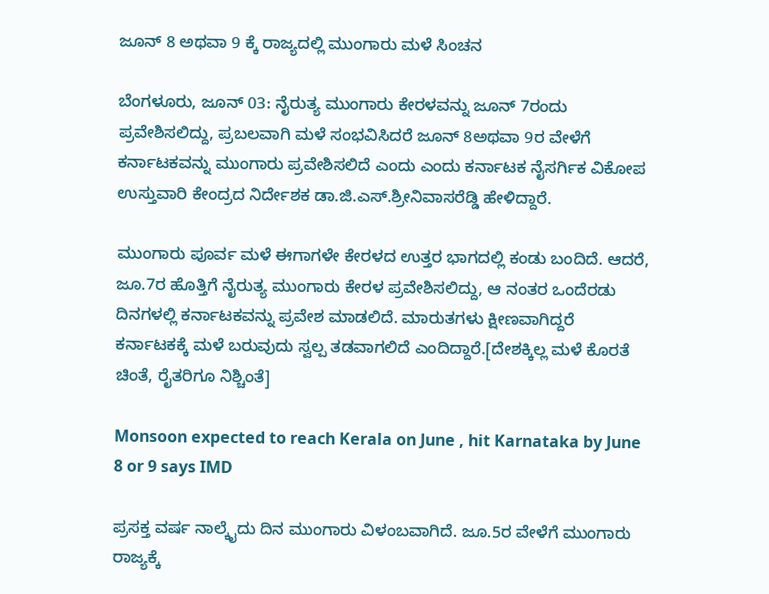ಜೂನ್ 8 ಅಥವಾ 9 ಕ್ಕೆ ರಾಜ್ಯದಲ್ಲಿ ಮುಂಗಾರು ಮಳೆ ಸಿಂಚನ

ಬೆಂಗಳೂರು, ಜೂನ್ 03: ನೈರುತ್ಯ ಮುಂಗಾರು ಕೇರಳವನ್ನು ಜೂನ್ 7ರಂದು ಪ್ರವೇಶಿಸಲಿದ್ದು, ಪ್ರಬಲವಾಗಿ ಮಳೆ ಸಂಭವಿಸಿದರೆ ಜೂನ್ 8ಅಥವಾ 9ರ ವೇಳೆಗೆ ಕರ್ನಾಟಕವನ್ನು ಮುಂಗಾರು ಪ್ರವೇಶಿಸಲಿದೆ ಎಂದು ಎಂದು ಕರ್ನಾಟಕ ನೈಸರ್ಗಿಕ ವಿಕೋಪ ಉಸ್ತುವಾರಿ ಕೇಂದ್ರದ ನಿರ್ದೇಶಕ ಡಾ.ಜಿ.ಎಸ್.ಶ್ರೀನಿವಾಸರೆಡ್ಡಿ ಹೇಳಿದ್ದಾರೆ.

ಮುಂಗಾರು ಪೂರ್ವ ಮಳೆ ಈಗಾಗಳೇ ಕೇರಳದ ಉತ್ತರ ಭಾಗದಲ್ಲಿ ಕಂಡು ಬಂದಿದೆ. ಆದರೆ, ಜೂ.7ರ ಹೊತ್ತಿಗೆ ನೈರುತ್ಯ ಮುಂಗಾರು ಕೇರಳ ಪ್ರವೇಶಿಸಲಿದ್ದು, ಆ ನಂತರ ಒಂದೆರಡು ದಿನಗಳಲ್ಲಿ ಕರ್ನಾಟಕವನ್ನು ಪ್ರವೇಶ ಮಾಡಲಿದೆ. ಮಾರುತಗಳು ಕ್ಷೀಣವಾಗಿದ್ದರೆ ಕರ್ನಾಟಕಕ್ಕೆ ಮಳೆ ಬರುವುದು ಸ್ವಲ್ಪ ತಡವಾಗಲಿದೆ ಎಂದಿದ್ದಾರೆ.[ದೇಶಕ್ಕಿಲ್ಲ ಮಳೆ ಕೊರತೆ ಚಿಂತೆ, ರೈತರಿಗೂ ನಿಶ್ಚಿಂತೆ]

Monsoon expected to reach Kerala on June , hit Karnataka by June 8 or 9 says IMD

ಪ್ರಸಕ್ತ ವರ್ಷ ನಾಲ್ಕೈದು ದಿನ ಮುಂಗಾರು ವಿಳಂಬವಾಗಿದೆ. ಜೂ.5ರ ವೇಳೆಗೆ ಮುಂಗಾರು ರಾಜ್ಯಕ್ಕೆ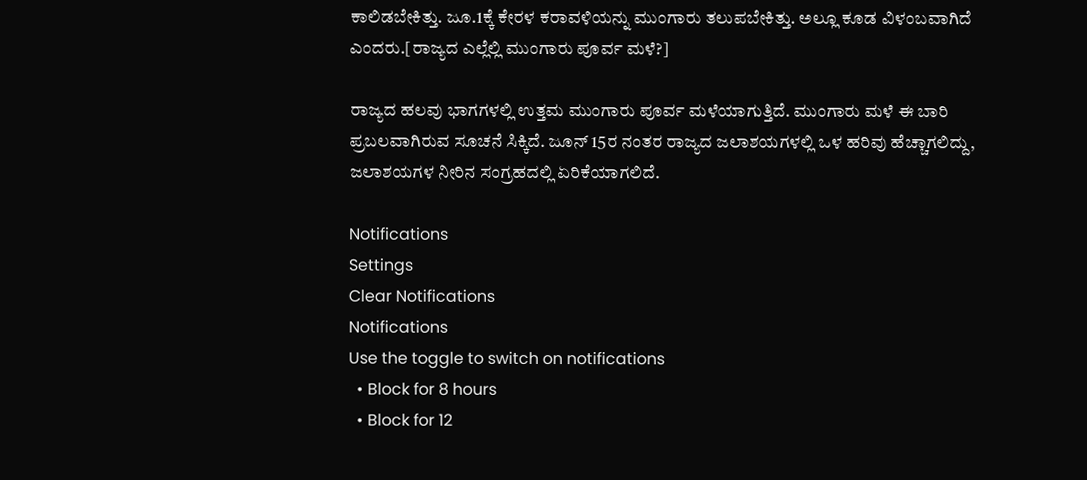ಕಾಲಿಡಬೇಕಿತ್ತು. ಜೂ.1ಕ್ಕೆ ಕೇರಳ ಕರಾವಳಿಯನ್ನು ಮುಂಗಾರು ತಲುಪಬೇಕಿತ್ತು. ಅಲ್ಲೂ ಕೂಡ ವಿಳಂಬವಾಗಿದೆ ಎಂದರು.[ರಾಜ್ಯದ ಎಲ್ಲೆಲ್ಲಿ ಮುಂಗಾರು ಪೂರ್ವ ಮಳೆ?]

ರಾಜ್ಯದ ಹಲವು ಭಾಗಗಳಲ್ಲಿ ಉತ್ತಮ ಮುಂಗಾರು ಪೂರ್ವ ಮಳೆಯಾಗುತ್ತಿದೆ. ಮುಂಗಾರು ಮಳೆ ಈ ಬಾರಿ ಪ್ರಬಲವಾಗಿರುವ ಸೂಚನೆ ಸಿಕ್ಕಿದೆ. ಜೂನ್ 15ರ ನಂತರ ರಾಜ್ಯದ ಜಲಾಶಯಗಳಲ್ಲಿ ಒಳ ಹರಿವು ಹೆಚ್ಚಾಗಲಿದ್ದು, ಜಲಾಶಯಗಳ ನೀರಿನ ಸಂಗ್ರಹದಲ್ಲಿ ಏರಿಕೆಯಾಗಲಿದೆ.

Notifications
Settings
Clear Notifications
Notifications
Use the toggle to switch on notifications
  • Block for 8 hours
  • Block for 12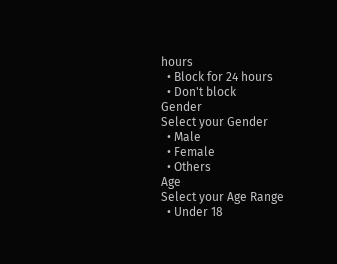hours
  • Block for 24 hours
  • Don't block
Gender
Select your Gender
  • Male
  • Female
  • Others
Age
Select your Age Range
  • Under 18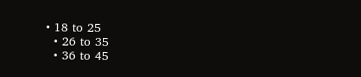• 18 to 25
  • 26 to 35
  • 36 to 45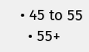• 45 to 55
  • 55+